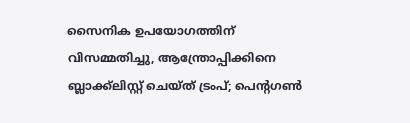സൈനിക ഉപയോഗത്തിന് വിസമ്മതിച്ചു, ആന്ത്രോപ്പിക്കിനെ ബ്ലാക്ക്‌ലിസ്റ്റ് ചെയ്ത് ട്രംപ്; പെന്‍റഗൺ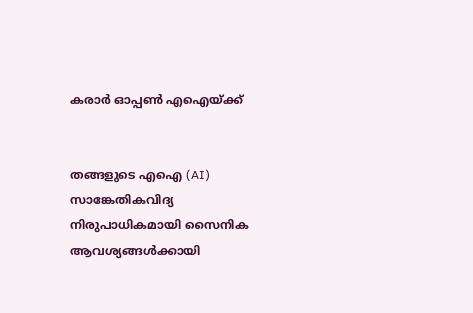കരാർ ഓപ്പൺ എഐയ്ക്ക്


തങ്ങളുടെ എഐ (AI) സാങ്കേതികവിദ്യ നിരുപാധികമായി സൈനിക ആവശ്യങ്ങൾക്കായി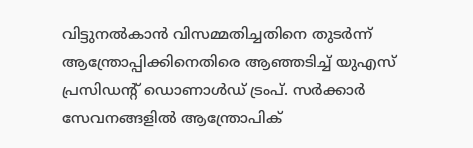വിട്ടുനൽകാൻ വിസമ്മതിച്ചതിനെ തുടർന്ന് ആന്ത്രോപ്പിക്കിനെതിരെ ആഞ്ഞടിച്ച് യുഎസ് പ്രസിഡന്‍റ് ഡൊണാൾഡ് ട്രംപ്. സർക്കാർ സേവനങ്ങളിൽ ആന്ത്രോപിക്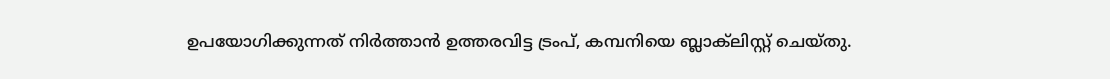ഉപയോഗിക്കുന്നത് നിർത്താൻ ഉത്തരവിട്ട ട്രംപ്, കമ്പനിയെ ബ്ലാക്‌ലിസ്റ്റ് ചെയ്തു.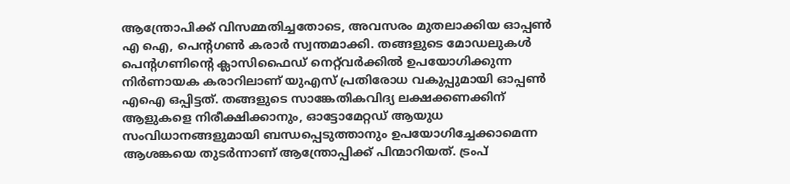ആന്ത്രോപിക്ക് വിസമ്മതിച്ചതോടെ, അവസരം മുതലാക്കിയ ഓപ്പൺ എ ഐ, പെന്റഗൺ കരാർ സ്വന്തമാക്കി. തങ്ങളുടെ മോഡലുകൾ പെന്റഗണിന്‍റെ ക്ലാസിഫൈഡ് നെറ്റ്‌വർക്കിൽ ഉപയോഗിക്കുന്ന നിർണായക കരാറിലാണ് യുഎസ് പ്രതിരോധ വകുപ്പുമായി ഓപ്പൺ എഐ ഒപ്പിട്ടത്. തങ്ങളുടെ സാങ്കേതികവിദ്യ ലക്ഷക്കണക്കിന് ആളുകളെ നിരീക്ഷിക്കാനും, ഓട്ടോമേറ്റഡ് ആയുധ സംവിധാനങ്ങളുമായി ബന്ധപ്പെടുത്താനും ഉപയോഗിച്ചേക്കാമെന്ന ആശങ്കയെ തുടർന്നാണ് ആന്ത്രോപ്പിക്ക് പിന്മാറിയത്. ട്രംപ്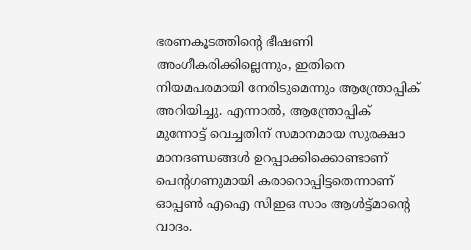ഭരണകൂടത്തിന്‍റെ ഭീഷണി അംഗീകരിക്കില്ലെന്നും, ഇതിനെ നിയമപരമായി നേരിടുമെന്നും ആന്ത്രോപ്പിക് അറിയിച്ചു. എന്നാൽ, ആന്ത്രോപ്പിക് മുന്നോട്ട് വെച്ചതിന് സമാനമായ സുരക്ഷാ മാനദണ്ഡങ്ങൾ ഉറപ്പാക്കിക്കൊണ്ടാണ് പെന്റഗണുമായി കരാറൊപ്പിട്ടതെന്നാണ് ഓപ്പൺ എഐ സിഇഒ സാം ആൾട്ട്മാന്‍റെ വാദം.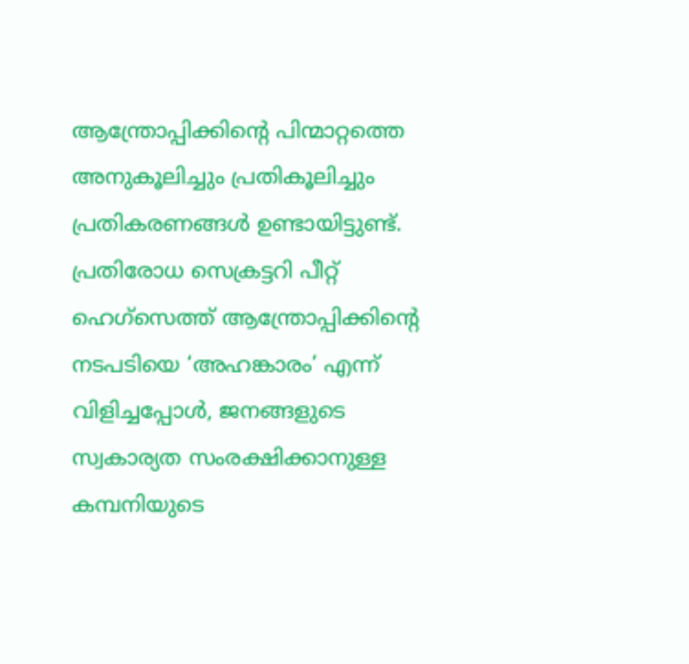ആന്ത്രോപ്പിക്കിന്‍റെ പിന്മാറ്റത്തെ അനുകൂലിച്ചും പ്രതികൂലിച്ചും പ്രതികരണങ്ങൾ ഉണ്ടായിട്ടുണ്ട്. പ്രതിരോധ സെക്രട്ടറി പീറ്റ് ഹെഗ്സെത്ത് ആന്ത്രോപ്പിക്കിന്‍റെ നടപടിയെ ‘അഹങ്കാരം’ എന്ന് വിളിച്ചപ്പോൾ, ജനങ്ങളുടെ സ്വകാര്യത സംരക്ഷിക്കാനുള്ള കമ്പനിയുടെ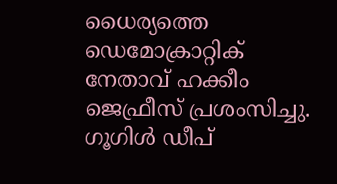ധൈര്യത്തെ ഡെമോക്രാറ്റിക് നേതാവ് ഹക്കീം ജെഫ്രീസ് പ്രശംസിച്ചു. ഗൂഗിൾ ഡീപ്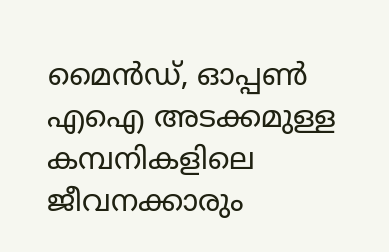മൈൻഡ്, ഓപ്പൺ എഐ അടക്കമുള്ള കമ്പനികളിലെ ജീവനക്കാരും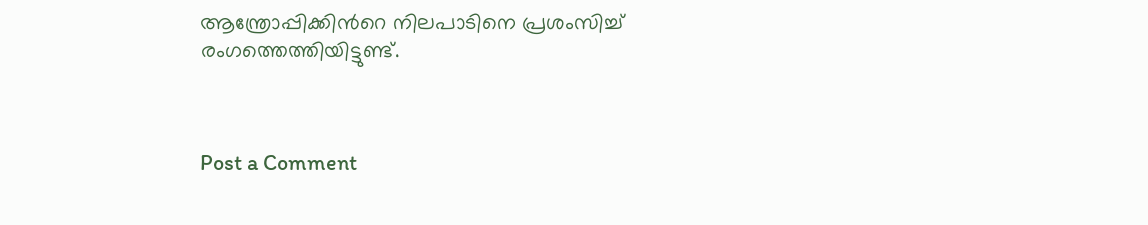ആന്ത്രോപ്പിക്കിന്‍റെ നിലപാടിനെ പ്രശംസിച്ച് രംഗത്തെത്തിയിട്ടുണ്ട്.



Post a Comment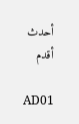أحدث أقدم

AD01